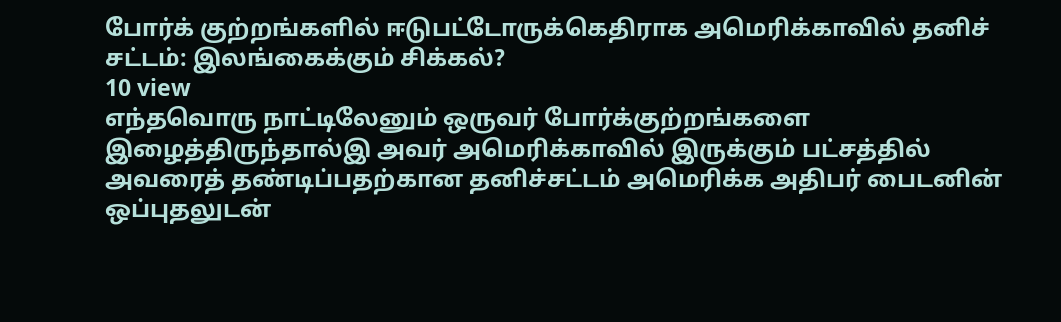போர்க் குற்றங்களில் ஈடுபட்டோருக்கெதிராக அமெரிக்காவில் தனிச் சட்டம்: இலங்கைக்கும் சிக்கல்?
10 view
எந்தவொரு நாட்டிலேனும் ஒருவர் போர்க்குற்றங்களை இழைத்திருந்தால்இ அவர் அமெரிக்காவில் இருக்கும் பட்சத்தில் அவரைத் தண்டிப்பதற்கான தனிச்சட்டம் அமெரிக்க அதிபர் பைடனின் ஒப்புதலுடன்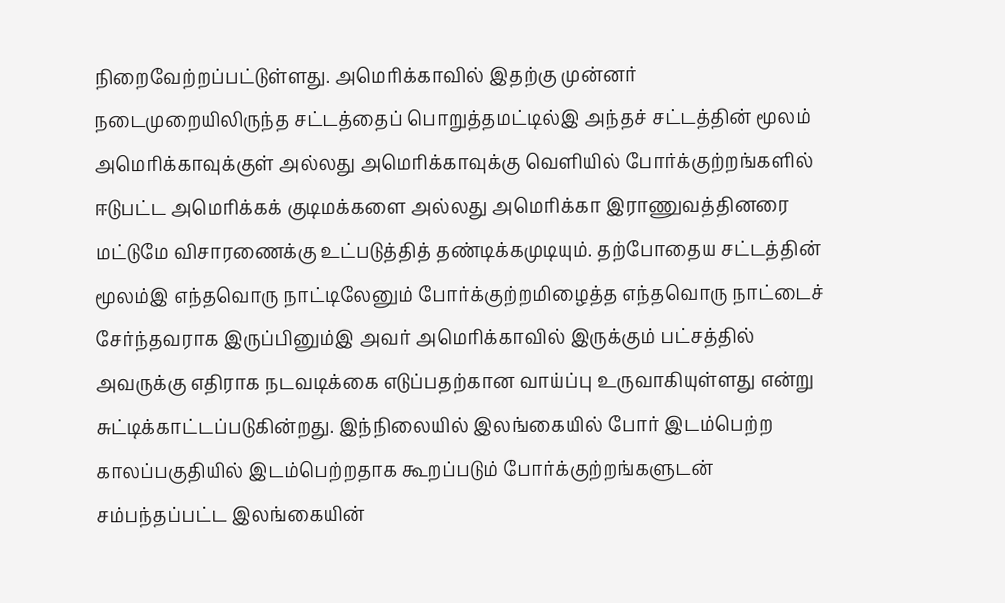நிறைவேற்றப்பட்டுள்ளது. அமெரிக்காவில் இதற்கு முன்னர் நடைமுறையிலிருந்த சட்டத்தைப் பொறுத்தமட்டில்இ அந்தச் சட்டத்தின் மூலம் அமெரிக்காவுக்குள் அல்லது அமெரிக்காவுக்கு வெளியில் போர்க்குற்றங்களில் ஈடுபட்ட அமெரிக்கக் குடிமக்களை அல்லது அமெரிக்கா இராணுவத்தினரை மட்டுமே விசாரணைக்கு உட்படுத்தித் தண்டிக்கமுடியும். தற்போதைய சட்டத்தின் மூலம்இ எந்தவொரு நாட்டிலேனும் போர்க்குற்றமிழைத்த எந்தவொரு நாட்டைச் சேர்ந்தவராக இருப்பினும்இ அவர் அமெரிக்காவில் இருக்கும் பட்சத்தில் அவருக்கு எதிராக நடவடிக்கை எடுப்பதற்கான வாய்ப்பு உருவாகியுள்ளது என்று சுட்டிக்காட்டப்படுகின்றது. இந்நிலையில் இலங்கையில் போர் இடம்பெற்ற காலப்பகுதியில் இடம்பெற்றதாக கூறப்படும் போர்க்குற்றங்களுடன் சம்பந்தப்பட்ட இலங்கையின்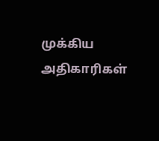முக்கிய அதிகாரிகள்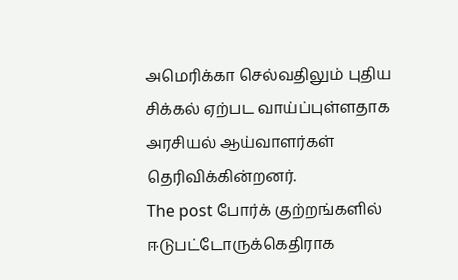அமெரிக்கா செல்வதிலும் புதிய சிக்கல் ஏற்பட வாய்ப்புள்ளதாக அரசியல் ஆய்வாளர்கள் தெரிவிக்கின்றனர்.
The post போர்க் குற்றங்களில் ஈடுபட்டோருக்கெதிராக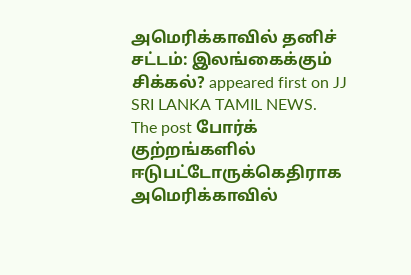அமெரிக்காவில் தனிச் சட்டம்: இலங்கைக்கும் சிக்கல்? appeared first on JJ SRI LANKA TAMIL NEWS.
The post போர்க் குற்றங்களில் ஈடுபட்டோருக்கெதிராக அமெரிக்காவில்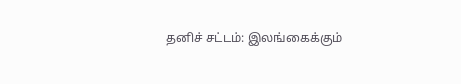தனிச் சட்டம்: இலங்கைக்கும்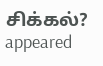சிக்கல்? appeared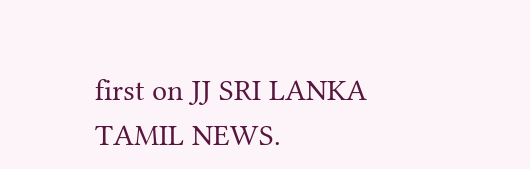first on JJ SRI LANKA TAMIL NEWS.